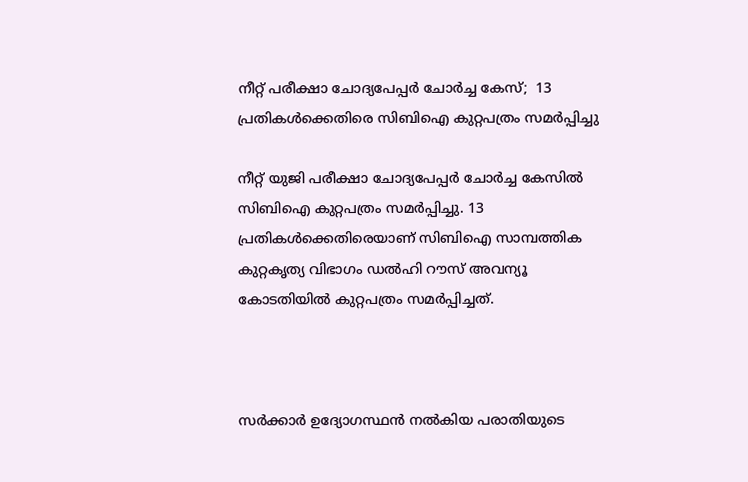നീറ്റ് പരീക്ഷാ ചോദ്യപേപ്പര്‍ ചോര്‍ച്ച കേസ്;  13 പ്രതികൾക്കെതിരെ സിബിഐ കുറ്റപത്രം സമര്‍പ്പിച്ചു

നീറ്റ് യുജി പരീക്ഷാ ചോദ്യപേപ്പര്‍ ചോര്‍ച്ച കേസില്‍ സിബിഐ കുറ്റപത്രം സമര്‍പ്പിച്ചു. 13 പ്രതികള്‍ക്കെതിരെയാണ് സിബിഐ സാമ്പത്തിക കുറ്റകൃത്യ വിഭാഗം ഡല്‍ഹി റൗസ് അവന്യൂ കോടതിയില്‍ കുറ്റപത്രം സമര്‍പ്പിച്ചത്.



സര്‍ക്കാര്‍ ഉദ്യോഗസ്ഥന്‍ നല്‍കിയ പരാതിയുടെ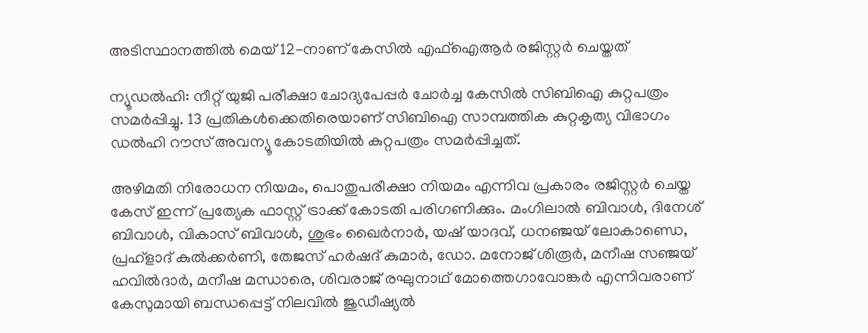അടിസ്ഥാനത്തില്‍ മെയ് 12-നാണ് കേസില്‍ എഫ്‌ഐആര്‍ രജിസ്റ്റര്‍ ചെയ്തത്

ന്യൂഡല്‍ഹി: നീറ്റ് യുജി പരീക്ഷാ ചോദ്യപേപ്പര്‍ ചോര്‍ച്ച കേസില്‍ സിബിഐ കുറ്റപത്രം സമര്‍പ്പിച്ചു. 13 പ്രതികള്‍ക്കെതിരെയാണ് സിബിഐ സാമ്പത്തിക കുറ്റകൃത്യ വിഭാഗം ഡല്‍ഹി റൗസ് അവന്യൂ കോടതിയില്‍ കുറ്റപത്രം സമര്‍പ്പിച്ചത്.

അഴിമതി നിരോധന നിയമം, പൊതുപരീക്ഷാ നിയമം എന്നിവ പ്രകാരം രജിസ്റ്റർ ചെയ്ത കേസ് ഇന്ന്‌ പ്രത്യേക ഫാസ്റ്റ് ട്രാക്ക് കോടതി പരിഗണിക്കും. മംഗിലാല്‍ ബിവാള്‍, ദിനേശ് ബിവാള്‍, വികാസ് ബിവാള്‍, ശുഭം ഖൈര്‍നാര്‍, യഷ് യാദവ്, ധനഞ്ജയ് ലോകാണ്ഡെ, പ്രഹ്‌ളാദ് കുല്‍ക്കര്‍ണി, തേജസ് ഹര്‍ഷദ് കുമാര്‍, ഡോ. മനോജ് ശിരൂര്‍, മനീഷ സഞ്ജയ് ഹവില്‍ദാര്‍, മനീഷ മന്ധാരെ, ശിവരാജ് രഘുനാഥ് മോത്തെഗാവോങ്കര്‍ എന്നിവരാണ് കേസുമായി ബന്ധപ്പെട്ട് നിലവില്‍ ജുഡീഷ്യല്‍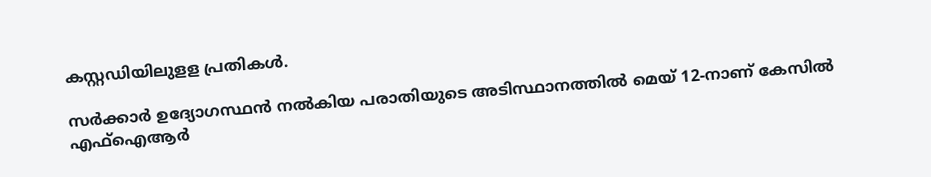കസ്റ്റഡിയിലുളള പ്രതികള്‍.

സര്‍ക്കാര്‍ ഉദ്യോഗസ്ഥന്‍ നല്‍കിയ പരാതിയുടെ അടിസ്ഥാനത്തില്‍ മെയ് 12-നാണ് കേസില്‍ എഫ്‌ഐആര്‍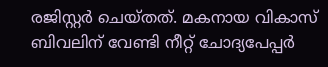രജിസ്റ്റര്‍ ചെയ്തത്. മകനായ വികാസ് ബിവലിന് വേണ്ടി നീറ്റ് ചോദ്യപേപ്പര്‍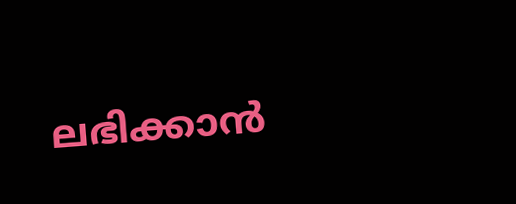ലഭിക്കാന്‍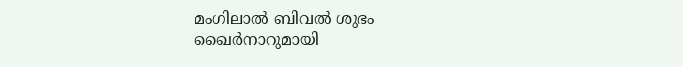മംഗിലാല്‍ ബിവല്‍ ശുഭം ഖൈര്‍നാറുമായി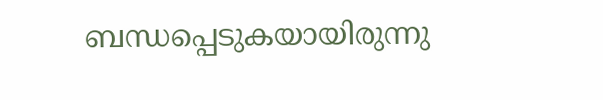ബന്ധപ്പെടുകയായിരുന്നു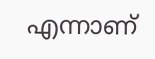എന്നാണ്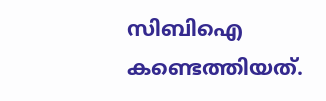സിബിഐ കണ്ടെത്തിയത്.